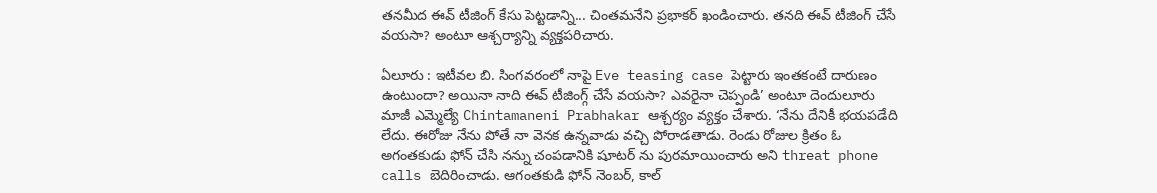తనమీద ఈవ్ టీజింగ్ కేసు పెట్టడాన్ని... చింతమనేని ప్రభాకర్ ఖండించారు. తనది ఈవ్ టీజింగ్ చేసే వయసా? అంటూ ఆశ్చర్యాన్ని వ్యక్తపరిచారు.

ఏలూరు : ఇటీవల బి. సింగవరంలో నాపై Eve teasing case పెట్టారు ఇంతకంటే దారుణం ఉంటుందా? అయినా నాది ఈవ్ టీజింగ్గ్ చేసే వయసా? ఎవరైనా చెప్పండి’ అంటూ దెందులూరు మాజీ ఎమ్మెల్యే Chintamaneni Prabhakar ఆశ్చర్యం వ్యక్తం చేశారు. ‘నేను దేనికీ భయపడేది లేదు. ఈరోజు నేను పోతే నా వెనక ఉన్నవాడు వచ్చి పోరాడతాడు. రెండు రోజుల క్రితం ఓ అగంతకుడు ఫోన్ చేసి నన్ను చంపడానికి షూటర్ ను పురమాయించారు అని threat phone calls బెదిరించాడు. ఆగంతకుడి ఫోన్ నెంబర్, కాల్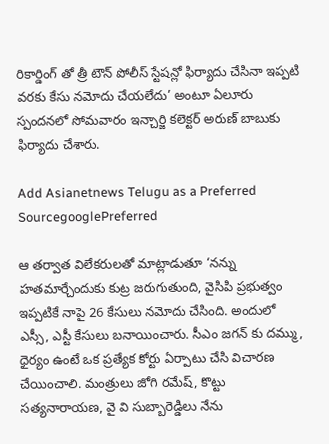రికార్డింగ్ తో త్రీ టౌన్ పోలీస్ స్టేషన్లో ఫిర్యాదు చేసినా ఇప్పటి వరకు కేసు నమోదు చేయలేదు’ అంటూ ఏలూరు స్పందనలో సోమవారం ఇన్చార్జి కలెక్టర్ అరుణ్ బాబుకు ఫిర్యాదు చేశారు.

Add Asianetnews Telugu as a Preferred SourcegooglePreferred

ఆ తర్వాత విలేకరులతో మాట్లాడుతూ ‘నన్ను హతమార్చేందుకు కుట్ర జరుగుతుంది, వైసిపి ప్రభుత్వం ఇప్పటికే నాపై 26 కేసులు నమోదు చేసింది. అందులో ఎస్సీ, ఎస్టీ కేసులు బనాయించారు. సీఎం జగన్ కు దమ్ము, ధైర్యం ఉంటే ఒక ప్రత్యేక కోర్టు ఏర్పాటు చేసి విచారణ చేయించాలి. మంత్రులు జోగి రమేష్, కొట్టు సత్యనారాయణ, వై వి సుబ్బారెడ్డిలు నేను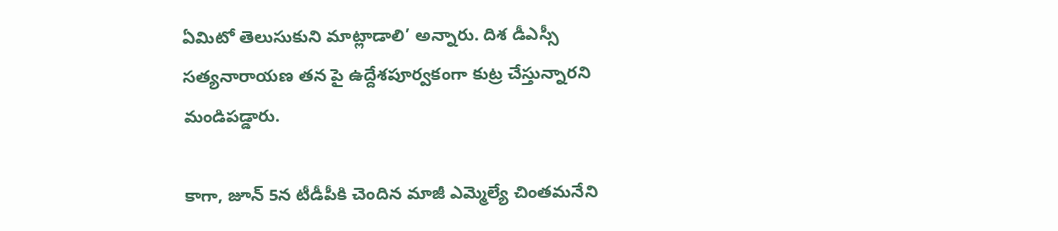ఏమిటో తెలుసుకుని మాట్లాడాలి’ అన్నారు. దిశ డీఎస్సీ సత్యనారాయణ తన పై ఉద్దేశపూర్వకంగా కుట్ర చేస్తున్నారని మండిపడ్డారు.

కాగా, జూన్ 5న టీడీపీకి చెందిన మాజీ ఎమ్మెల్యే చింతమనేని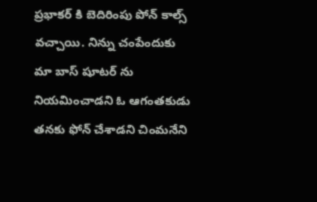ప్రభాకర్ కి బెదిరింపు పోన్ కాల్స్ వచ్చాయి. నిన్ను చంపేందుకు మా బాస్ షూటర్ ను నియమించాడని ఓ ఆగంతకుడు తనకు ఫోన్ చేశాడని చింమనేని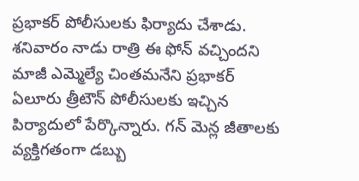ప్రభాకర్ పోలీసులకు ఫిర్యాదు చేశాడు. శనివారం నాడు రాత్రి ఈ ఫోన్ వచ్చిందని మాజీ ఎమ్మెల్యే చింతమనేని ప్రభాకర్ ఏలూరు త్రీటౌన్ పోలీసులకు ఇచ్చిన పిర్యాదులో పేర్కొన్నారు. గన్ మెన్ల జీతాలకు వ్యక్తిగతంగా డబ్బు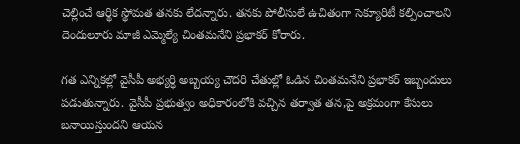చెల్లించే ఆర్థిక స్థోమత తనకు లేదన్నారు. తనకు పోలీసులే ఉచితంగా సెక్యూరిటీ కల్పించాలని దెందులూరు మాజీ ఎమ్మెల్యే చింతమనేని ప్రభాకర్ కోరారు.

గత ఎన్నికల్లో వైసీపీ అభ్యర్ధి అబ్బయ్య చౌదరి చేతుల్లో ఓడిన చింతమనేని ప్రభాకర్ ఇబ్బందులు పడుతున్నారు. వైసీపీ ప్రభుత్వం అధికారంలోకి వచ్చిన తర్వాత తన,పై అక్రమంగా కేసులు బనాయిస్తుందని ఆయన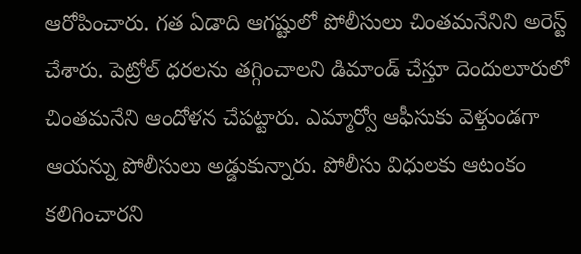ఆరోపించారు. గత ఏడాది ఆగష్టులో పోలీసులు చింతమనేనిని అరెస్ట్ చేశారు. పెట్రోల్‌ ధరలను తగ్గించాలని డిమాండ్ చేస్తూ దెందులూరులో చింతమనేని ఆందోళన చేపట్టారు. ఎమ్మార్వో ఆఫీసుకు వెళ్తుండగా ఆయన్ను పోలీసులు అడ్డుకున్నారు. పోలీసు విధులకు ఆటంకం కలిగించారని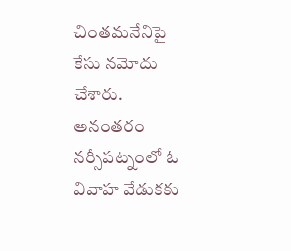చింతమనేనిపై కేసు నమోదు చేశారు. అనంతరం నర్సీపట్నంలో ఓ వివాహ వేడుకకు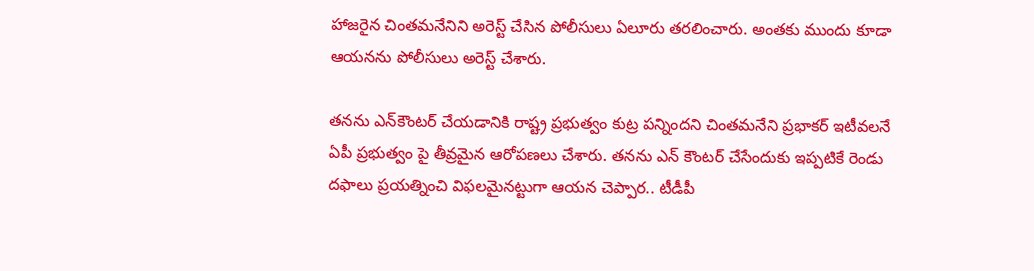హాజరైన చింతమనేనిని అరెస్ట్ చేసిన పోలీసులు ఏలూరు తరలించారు. అంతకు ముందు కూడా ఆయనను పోలీసులు అరెస్ట్ చేశారు.

తనను ఎన్‌కౌంటర్‌ చేయడానికి రాష్ట్ర ప్రభుత్వం కుట్ర పన్నిందని చింతమనేని ప్రభాకర్ ఇటీవలనే ఏపీ ప్రభుత్వం పై తీవ్రమైన ఆరోపణలు చేశారు. తనను ఎన్ కౌంటర్ చేసేందుకు ఇప్పటికే రెండు దఫాలు ప్రయత్నించి విఫలమైనట్టుగా ఆయన చెప్పార.. టీడీపీ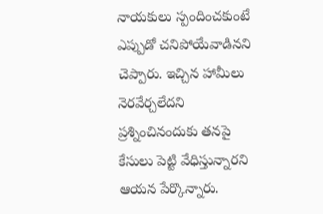నాయకులు స్పందించకుంటే ఎప్పుడో చనిపోయేవాడినని చెప్పారు. ఇచ్చిన హామీలు నెరవేర్చలేదని ప్రశ్నించినందుకు తనపై కేసులు పెట్టి వేధిస్తున్నారని ఆయన పేర్కొన్నారు.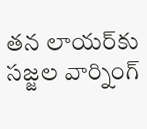తన లాయర్‌కు సజ్జల వార్నింగ్‌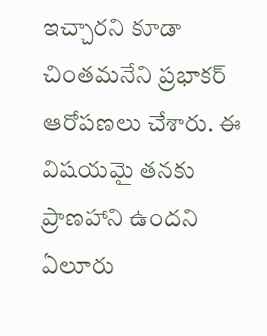ఇచ్చారని కూడా చింతమనేని ప్రభాకర్ ఆరోపణలు చేశారు. ఈ విషయమై తనకు ప్రాణహాని ఉందని ఏలూరు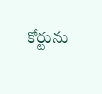కోర్టును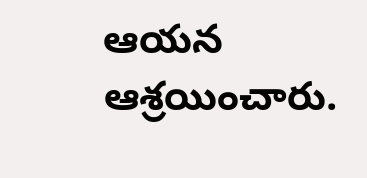ఆయన ఆశ్రయించారు.